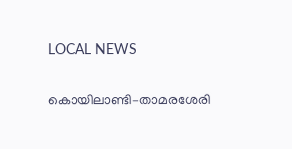LOCAL NEWS

കൊയിലാണ്ടി–താമരശേരി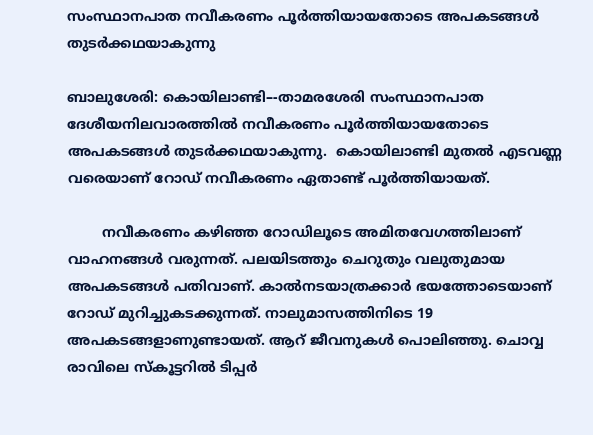സംസ്ഥാനപാത നവീകരണം പൂർത്തിയായതോടെ അപകടങ്ങൾ തുടർക്കഥയാകുന്നു

ബാലുശേരി: കൊയിലാണ്ടി–-താമരശേരി സംസ്ഥാനപാത ദേശീയനിലവാരത്തിൽ നവീകരണം പൂർത്തിയായതോടെ അപകടങ്ങൾ തുടർക്കഥയാകുന്നു.  കൊയിലാണ്ടി മുതൽ എടവണ്ണ വരെയാണ്‌ റോഡ് നവീകരണം ഏതാണ്ട് പൂർത്തിയായത്‌.

        നവീകരണം കഴിഞ്ഞ റോഡിലൂടെ അമിതവേഗത്തിലാണ് വാഹനങ്ങൾ വരുന്നത്. പലയിടത്തും ചെറുതും വലുതുമായ അപകടങ്ങൾ പതിവാണ്. കാൽനടയാത്രക്കാർ ഭയത്തോടെയാണ്‌ റോഡ് മുറിച്ചുകടക്കുന്നത്. നാലുമാസത്തിനിടെ 19 അപകടങ്ങളാണുണ്ടായത്‌. ആറ്‌ ജീവനുകൾ പൊലിഞ്ഞു. ചൊവ്വ രാവിലെ സ്കൂട്ടറിൽ ടിപ്പർ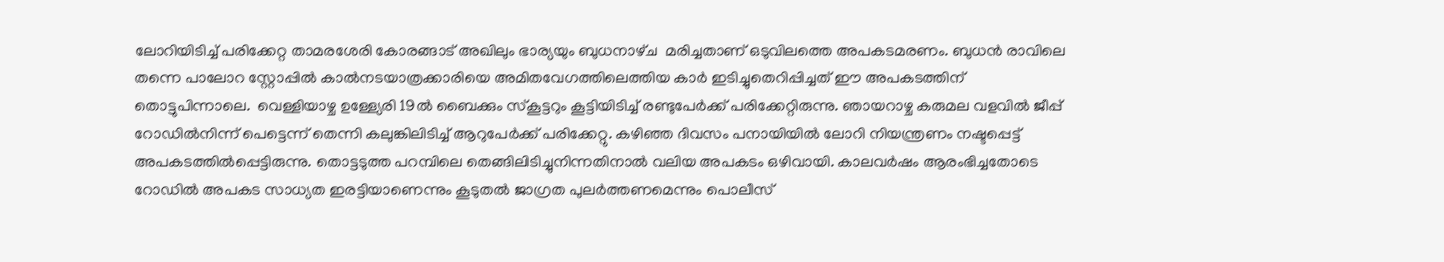ലോറിയിടിച്ച് പരിക്കേറ്റ താമരശേരി കോരങ്ങാട് അഖിലും ഭാര്യയും ബുധനാഴ്‌ച  മരിച്ചതാണ്‌ ഒടുവിലത്തെ അപകടമരണം. ബുധൻ രാവിലെ തന്നെ പാലോറ സ്റ്റോപ്പിൽ കാൽനടയാത്രക്കാരിയെ അമിതവേഗത്തിലെത്തിയ കാർ ഇടിച്ചുതെറിപ്പിച്ചത്‌ ഈ അപകടത്തിന്‌ തൊട്ടുപിന്നാലെ.  വെള്ളിയാഴ്ച ഉള്ള്യേരി 19ൽ ബൈക്കും സ്കൂട്ടറും കൂട്ടിയിടിച്ച് രണ്ടുപേർക്ക് പരിക്കേറ്റിരുന്നു. ഞായറാഴ്ച കരുമല വളവിൽ ജീപ്പ് റോഡിൽനിന്ന്‌ പെട്ടെന്ന് തെന്നി കലുങ്കിലിടിച്ച്‌ ആറുപേർക്ക് പരിക്കേറ്റു. കഴിഞ്ഞ ദിവസം പനായിയിൽ ലോറി നിയന്ത്രണം നഷ്ടപ്പെട്ട് അപകടത്തിൽപ്പെട്ടിരുന്നു. തൊട്ടടുത്ത പറമ്പിലെ തെങ്ങിലിടിച്ചുനിന്നതിനാൽ വലിയ അപകടം ഒഴിവായി. കാലവർഷം ആരംഭിച്ചതോടെ റോഡിൽ അപകട സാധ്യത ഇരട്ടിയാണെന്നും കൂടുതൽ ജാഗ്രത പുലർത്തണമെന്നും പൊലീസ്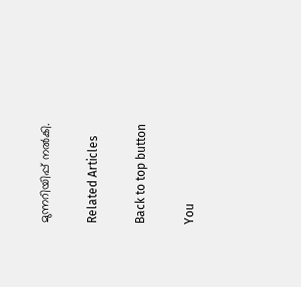മുന്നറിയിപ്പ്‌ നൽകി.

Related Articles

Back to top button

You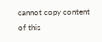cannot copy content of this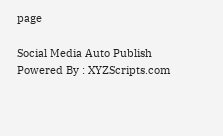page

Social Media Auto Publish Powered By : XYZScripts.com